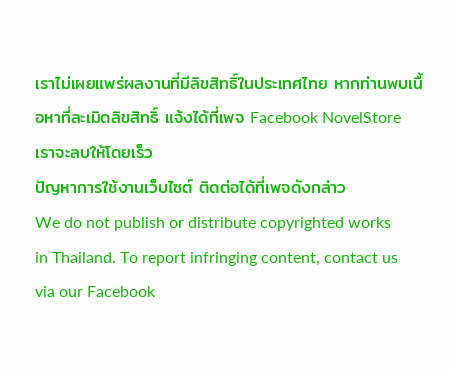เราไม่เผยแพร่ผลงานที่มีลิขสิทธิ์ในประเทศไทย หากท่านพบเนื้อหาที่ละเมิดลิขสิทธิ์ แจ้งได้ที่เพจ Facebook NovelStore เราจะลบให้โดยเร็ว
ปัญหาการใช้งานเว็บไซต์ ติดต่อได้ที่เพจดังกล่าว
We do not publish or distribute copyrighted works in Thailand. To report infringing content, contact us via our Facebook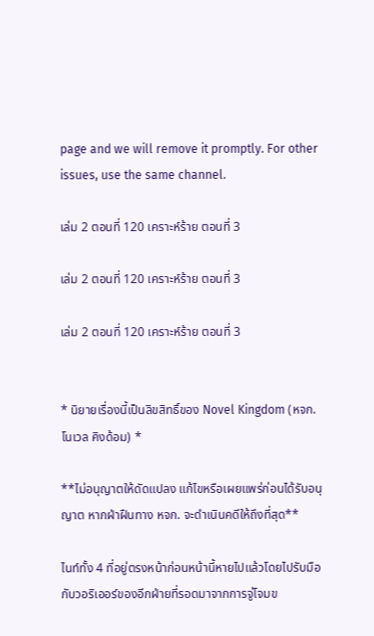page and we will remove it promptly. For other issues, use the same channel.

เล่ม 2 ตอนที่ 120 เคราะห์ร้าย ตอนที่ 3

เล่ม 2 ตอนที่ 120 เคราะห์ร้าย ตอนที่ 3

เล่ม 2 ตอนที่ 120 เคราะห์ร้าย ตอนที่ 3


* นิยายเรื่องนี้เป็นลิขสิทธิ์ของ Novel Kingdom (หจก.โนเวล คิงด้อม) *

**ไม่อนุญาตให้ดัดแปลง แก้ไขหรือเผยแพร่ก่อนได้รับอนุญาต หากฝ่าฝืนทาง หจก. จะดำเนินคดีให้ถึงที่สุด**

ไนท์ทั้ง 4 ที่อยู่ตรงหน้าก่อนหน้านี้หายไปแล้วโดยไปรับมือกับวอริเออร์ของอีกฝ่ายที่รอดมาจากการจู่โจมข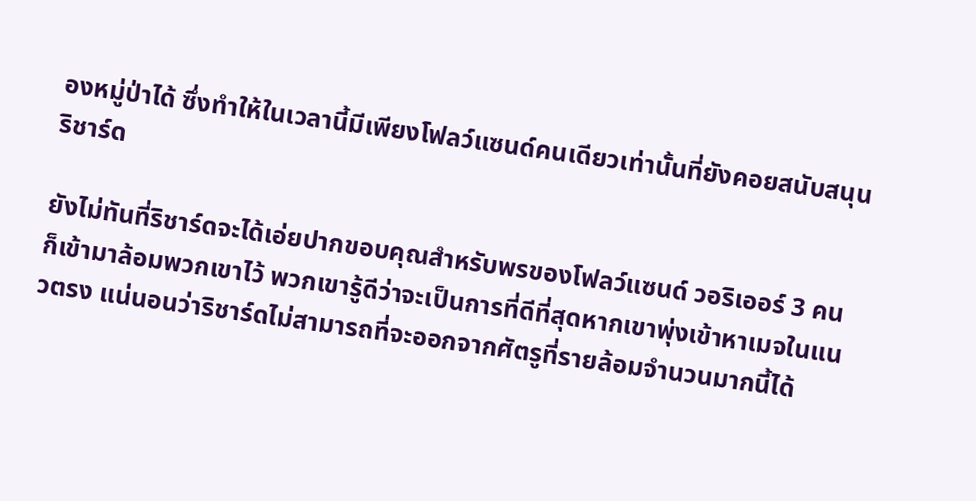องหมู่ป่าได้ ซึ่งทำให้ในเวลานี้มีเพียงโฟลว์แซนด์คนเดียวเท่านั้นที่ยังคอยสนับสนุนริชาร์ด

ยังไม่ทันที่ริชาร์ดจะได้เอ่ยปากขอบคุณสำหรับพรของโฟลว์แซนด์ วอริเออร์ 3 คนก็เข้ามาล้อมพวกเขาไว้ พวกเขารู้ดีว่าจะเป็นการที่ดีที่สุดหากเขาพุ่งเข้าหาเมจในแนวตรง แน่นอนว่าริชาร์ดไม่สามารถที่จะออกจากศัตรูที่รายล้อมจำนวนมากนี้ได้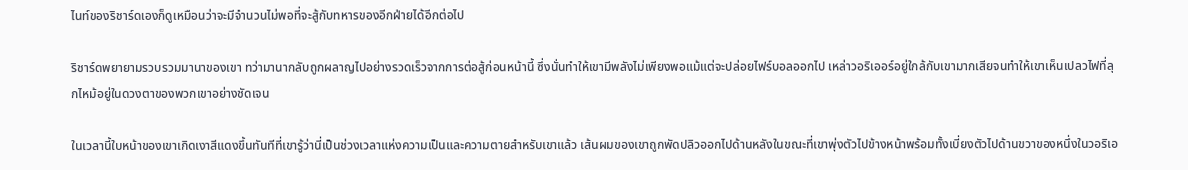ไนท์ของริชาร์ดเองก็ดูเหมือนว่าจะมีจำนวนไม่พอที่จะสู้กับทหารของอีกฝ่ายได้อีกต่อไป

ริชาร์ดพยายามรวบรวมมานาของเขา ทว่ามานากลับถูกผลาญไปอย่างรวดเร็วจากการต่อสู้ก่อนหน้านี้ ซึ่งนั่นทำให้เขามีพลังไม่เพียงพอแม้แต่จะปล่อยไฟร์บอลออกไป เหล่าวอริเออร์อยู่ใกล้กับเขามากเสียจนทำให้เขาเห็นเปลวไฟที่ลุกไหม้อยู่ในดวงตาของพวกเขาอย่างชัดเจน

ในเวลานี้ใบหน้าของเขาเกิดเงาสีแดงขึ้นทันทีที่เขารู้ว่านี่เป็นช่วงเวลาแห่งความเป็นและความตายสำหรับเขาแล้ว เส้นผมของเขาถูกพัดปลิวออกไปด้านหลังในขณะที่เขาพุ่งตัวไปข้างหน้าพร้อมทั้งเบี่ยงตัวไปด้านขวาของหนึ่งในวอริเอ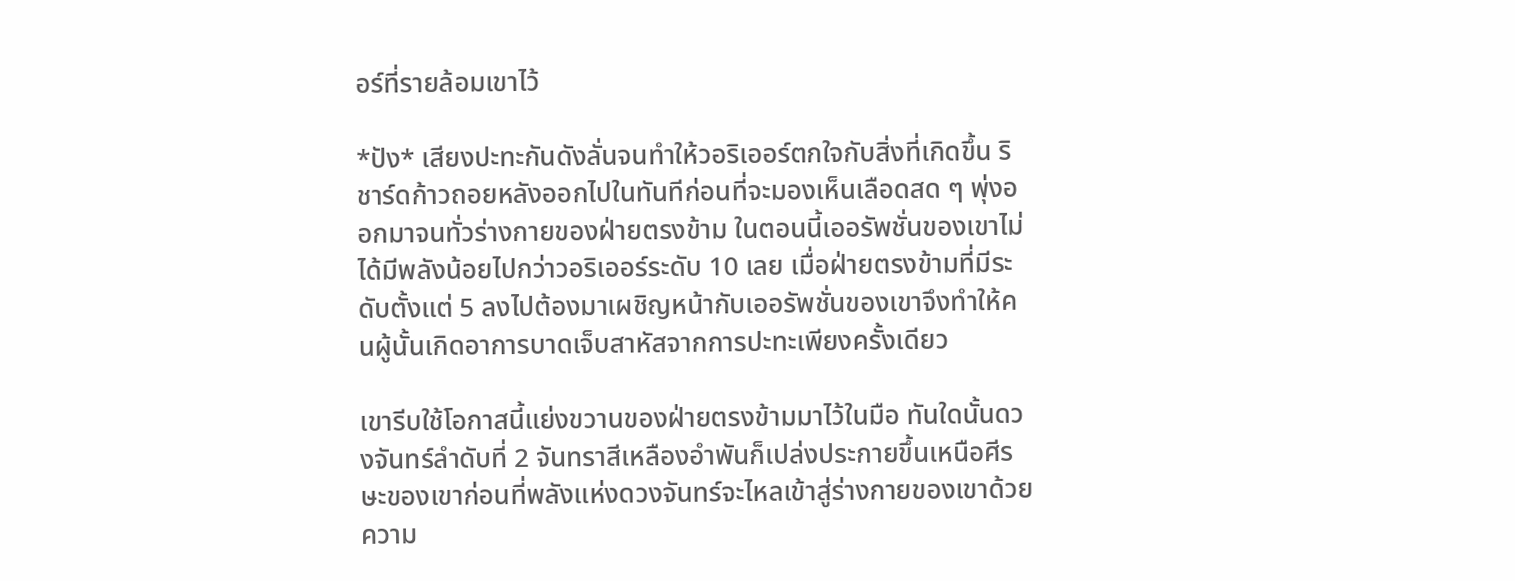อร์ที่รายล้อมเขาไว้

*ปัง* เสียงปะทะกันดังลั่นจนทำให้วอริเออร์ตกใจกับสิ่งที่เกิดขึ้น ริชาร์ดก้าวถอยหลังออกไปในทันทีก่อนที่จะมองเห็นเลือดสด ๆ พุ่งออกมาจนทั่วร่างกายของฝ่ายตรงข้าม ในตอนนี้เออรัพชั่นของเขาไม่ได้มีพลังน้อยไปกว่าวอริเออร์ระดับ 10 เลย เมื่อฝ่ายตรงข้ามที่มีระดับตั้งแต่ 5 ลงไปต้องมาเผชิญหน้ากับเออรัพชั่นของเขาจึงทำให้คนผู้นั้นเกิดอาการบาดเจ็บสาหัสจากการปะทะเพียงครั้งเดียว

เขารีบใช้โอกาสนี้แย่งขวานของฝ่ายตรงข้ามมาไว้ในมือ ทันใดนั้นดวงจันทร์ลำดับที่ 2 จันทราสีเหลืองอำพันก็เปล่งประกายขึ้นเหนือศีรษะของเขาก่อนที่พลังแห่งดวงจันทร์จะไหลเข้าสู่ร่างกายของเขาด้วยความ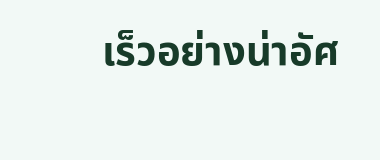เร็วอย่างน่าอัศ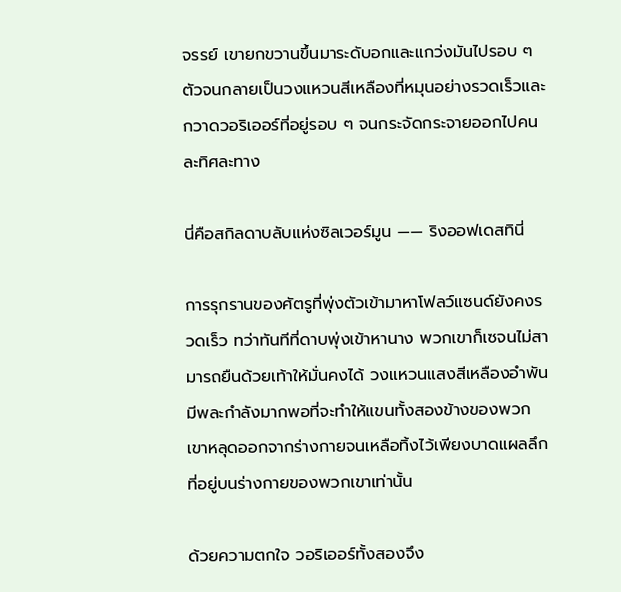จรรย์ เขายกขวานขึ้นมาระดับอกและแกว่งมันไปรอบ ๆ ตัวจนกลายเป็นวงแหวนสีเหลืองที่หมุนอย่างรวดเร็วและกวาดวอริเออร์ที่อยู่รอบ ๆ จนกระจัดกระจายออกไปคนละทิศละทาง

นี่คือสกิลดาบลับแห่งซิลเวอร์มูน —— ริงออฟเดสทินี่

การรุกรานของศัตรูที่พุ่งตัวเข้ามาหาโฟลว์แซนด์ยังคงรวดเร็ว ทว่าทันทีที่ดาบพุ่งเข้าหานาง พวกเขาก็เซจนไม่สามารถยืนด้วยเท้าให้มั่นคงได้ วงแหวนแสงสีเหลืองอำพันมีพละกำลังมากพอที่จะทำให้แขนทั้งสองข้างของพวกเขาหลุดออกจากร่างกายจนเหลือทิ้งไว้เพียงบาดแผลลึกที่อยู่บนร่างกายของพวกเขาเท่านั้น

ด้วยความตกใจ วอริเออร์ทั้งสองจึง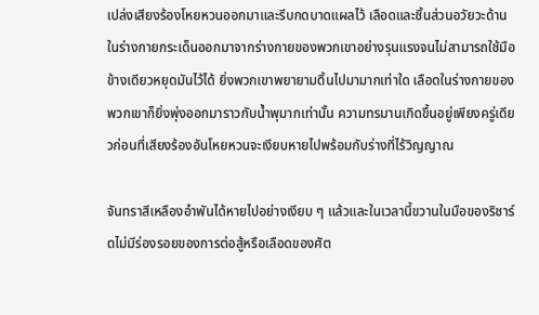เปล่งเสียงร้องโหยหวนออกมาและรีบกดบาดแผลไว้ เลือดและชิ้นส่วนอวัยวะด้านในร่างกายกระเด็นออกมาจากร่างกายของพวกเขาอย่างรุนแรงจนไม่สามารถใช้มือข้างเดียวหยุดมันไว้ได้ ยิ่งพวกเขาพยายามดิ้นไปมามากเท่าใด เลือดในร่างกายของพวกเขาก็ยิ่งพุ่งออกมาราวกับน้ำพุมากเท่านั้น ความทรมานเกิดขึ้นอยู่เพียงครู่เดียวก่อนที่เสียงร้องอันโหยหวนจะเงียบหายไปพร้อมกับร่างที่ไร้วิญญาณ

จันทราสีเหลืองอำพันได้หายไปอย่างเงียบ ๆ แล้วและในเวลานี้ขวานในมือของริชาร์ดไม่มีร่องรอยของการต่อสู้หรือเลือดของศัต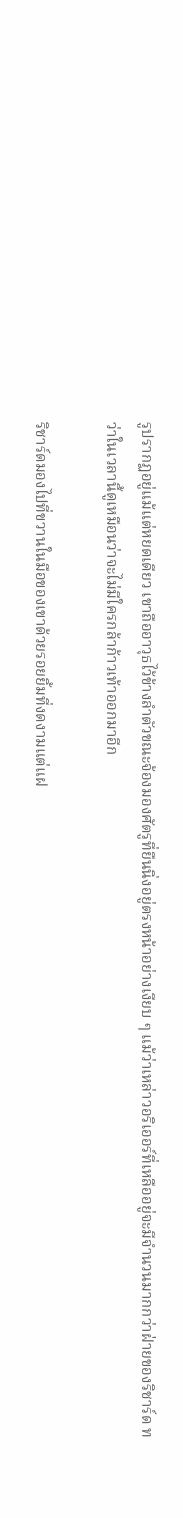รูปรากฏอยู่แม้แต่หยดเดียว เขาถืออาวุธไว้ข้างลำตัวขณะจ้องมองศัตรูที่ยืนนิ่งอยู่ตรงหน้าอย่างเงียบ ๆ แม้ว่าเหล่าวอริเออร์ที่เหลืออยู่จะมีจำนวนมากกว่าฝ่ายของริชาร์ด ทว่าในเวลานี้ดูเหมือนว่าจะไม่มีใครกล้าก้าวเท้าออกมาอีก

ริชาร์ดมองไปที่ขวานในมือของเขาด้วยรอยยิ้มที่งดงามแต่แฝ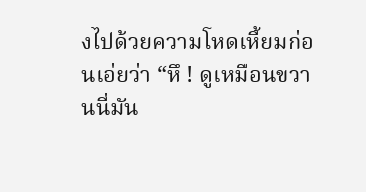งไปด้วยความโหดเหี้ยมก่อนเอ่ยว่า “หึ ! ดูเหมือนขวานนี่มัน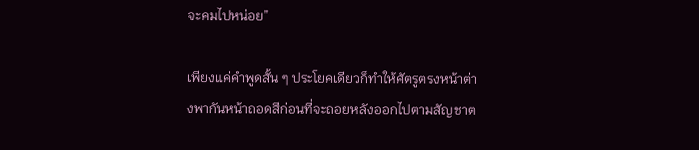จะคมไปหน่อย”

เพียงแค่คำพูดสั้น ๆ ประโยคเดียวก็ทำให้ศัตรูตรงหน้าต่างพากันหน้าถอดสีก่อนที่จะถอยหลังออกไปตามสัญชาต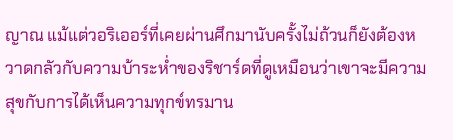ญาณ แม้แต่วอริเออร์ที่เคยผ่านศึกมานับครั้งไม่ถ้วนก็ยังต้องหวาดกลัวกับความบ้าระห่ำของริชาร์ดที่ดูเหมือนว่าเขาจะมีความสุขกับการได้เห็นความทุกข์ทรมาน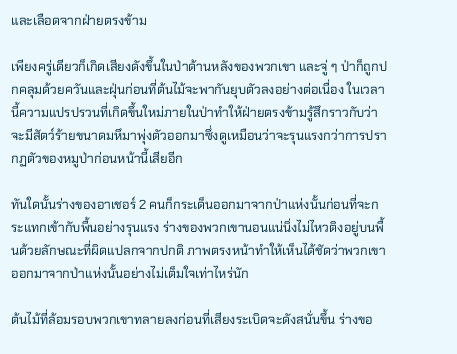และเลือดจากฝ่ายตรงข้าม

เพียงครู่เดียวก็เกิดเสียงดังขึ้นในป่าด้านหลังของพวกเขา และจู่ ๆ ป่าก็ถูกปกคลุมด้วยควันและฝุ่นก่อนที่ต้นไม้จะพากันยุบตัวลงอย่างต่อเนื่อง ในเวลานี้ความแปรปรวนที่เกิดขึ้นใหม่ภายในป่าทำให้ฝ่ายตรงข้ามรู้สึกราวกับว่าจะมีสัตว์ร้ายขนาดมหึมาพุ่งตัวออกมาซึ่งดูเหมือนว่าจะรุนแรงกว่าการปรากฏตัวของหมูป่าก่อนหน้านี้เสียอีก

ทันใดนั้นร่างของอาเชอร์ 2 คนก็กระเด็นออกมาจากป่าแห่งนั้นก่อนที่จะกระแทกเข้ากับพื้นอย่างรุนแรง ร่างของพวกเขานอนแน่นิ่งไม่ไหวติงอยู่บนพื้นด้วยลักษณะที่ผิดแปลกจากปกติ ภาพตรงหน้าทำให้เห็นได้ชัดว่าพวกเขาออกมาจากป่าแห่งนั้นอย่างไม่เต็มใจเท่าไหร่นัก

ต้นไม้ที่ล้อมรอบพวกเขาทลายลงก่อนที่เสียงระเบิดจะดังสนั่นขึ้น ร่างขอ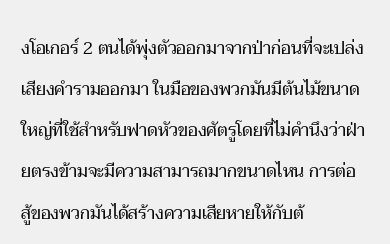งโอเกอร์ 2 ตนได้พุ่งตัวออกมาจากป่าก่อนที่จะเปล่งเสียงคำรามออกมา ในมือของพวกมันมีต้นไม้ขนาดใหญ่ที่ใช้สำหรับฟาดหัวของศัตรูโดยที่ไม่คำนึงว่าฝ่ายตรงข้ามจะมีความสามารถมากขนาดไหน การต่อสู้ของพวกมันได้สร้างความเสียหายให้กับต้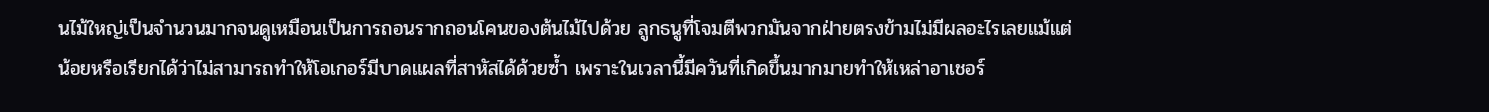นไม้ใหญ่เป็นจำนวนมากจนดูเหมือนเป็นการถอนรากถอนโคนของต้นไม้ไปด้วย ลูกธนูที่โจมตีพวกมันจากฝ่ายตรงข้ามไม่มีผลอะไรเลยแม้แต่น้อยหรือเรียกได้ว่าไม่สามารถทำให้โอเกอร์มีบาดแผลที่สาหัสได้ด้วยซ้ำ เพราะในเวลานี้มีควันที่เกิดขึ้นมากมายทำให้เหล่าอาเชอร์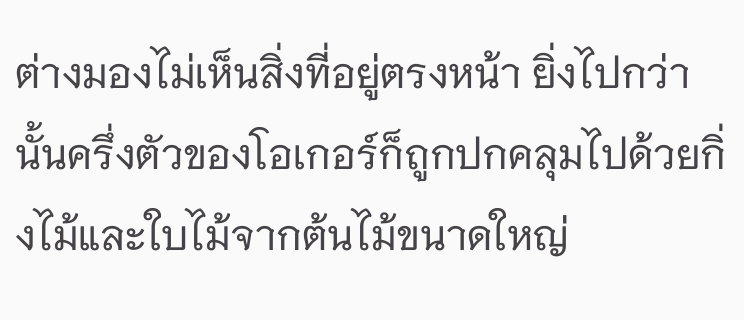ต่างมองไม่เห็นสิ่งที่อยู่ตรงหน้า ยิ่งไปกว่านั้นครึ่งตัวของโอเกอร์ก็ถูกปกคลุมไปด้วยกิ่งไม้และใบไม้จากต้นไม้ขนาดใหญ่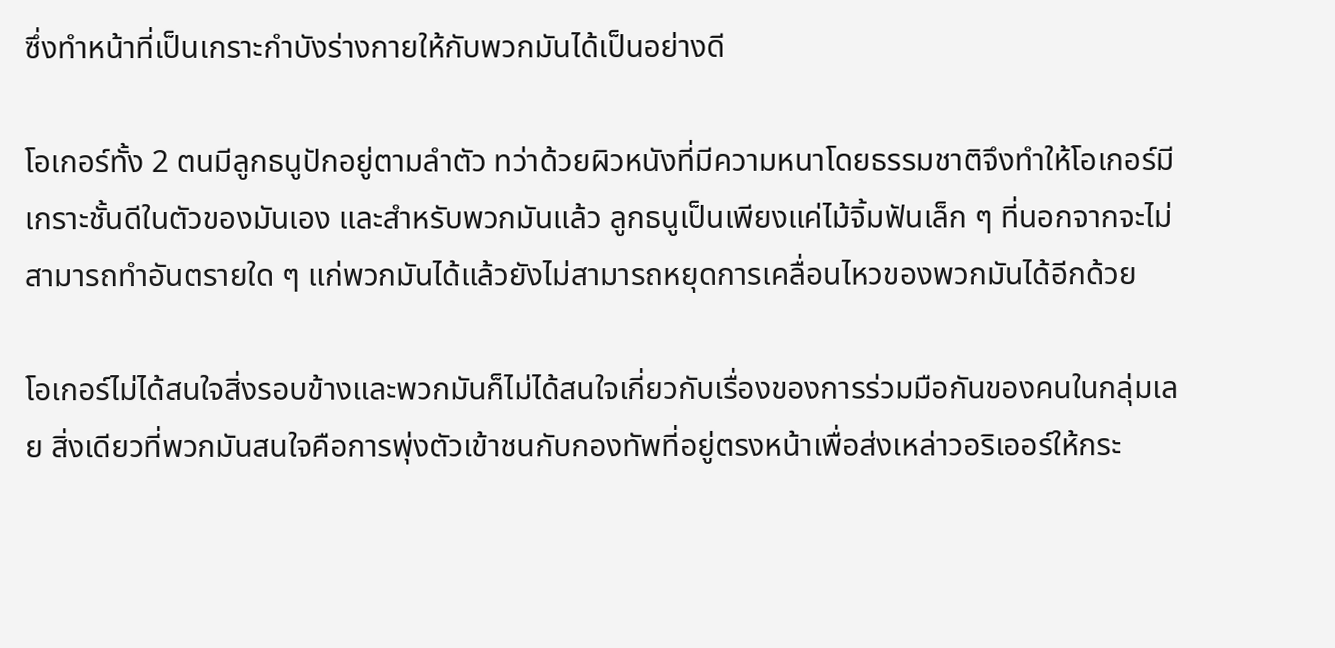ซึ่งทำหน้าที่เป็นเกราะกำบังร่างกายให้กับพวกมันได้เป็นอย่างดี

โอเกอร์ทั้ง 2 ตนมีลูกธนูปักอยู่ตามลำตัว ทว่าด้วยผิวหนังที่มีความหนาโดยธรรมชาติจึงทำให้โอเกอร์มีเกราะชั้นดีในตัวของมันเอง และสำหรับพวกมันแล้ว ลูกธนูเป็นเพียงแค่ไม้จิ้มฟันเล็ก ๆ ที่นอกจากจะไม่สามารถทำอันตรายใด ๆ แก่พวกมันได้แล้วยังไม่สามารถหยุดการเคลื่อนไหวของพวกมันได้อีกด้วย

โอเกอร์ไม่ได้สนใจสิ่งรอบข้างและพวกมันก็ไม่ได้สนใจเกี่ยวกับเรื่องของการร่วมมือกันของคนในกลุ่มเลย สิ่งเดียวที่พวกมันสนใจคือการพุ่งตัวเข้าชนกับกองทัพที่อยู่ตรงหน้าเพื่อส่งเหล่าวอริเออร์ให้กระ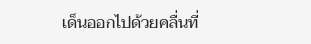เด็นออกไปด้วยคลื่นที่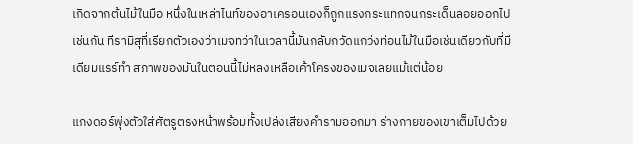เกิดจากต้นไม้ในมือ หนึ่งในเหล่าไนท์ของอาเครอนเองก็ถูกแรงกระแทกจนกระเด็นลอยออกไปเช่นกัน ทีรามิสุที่เรียกตัวเองว่าเมจทว่าในเวลานี้มันกลับกวัดแกว่งท่อนไม้ในมือเช่นเดียวกับที่มีเดียมแรร์ทำ สภาพของมันในตอนนี้ไม่หลงเหลือเค้าโครงของเมจเลยแม้แต่น้อย

แกงดอร์พุ่งตัวใส่ศัตรูตรงหน้าพร้อมทั้งเปล่งเสียงคำรามออกมา ร่างกายของเขาเต็มไปด้วย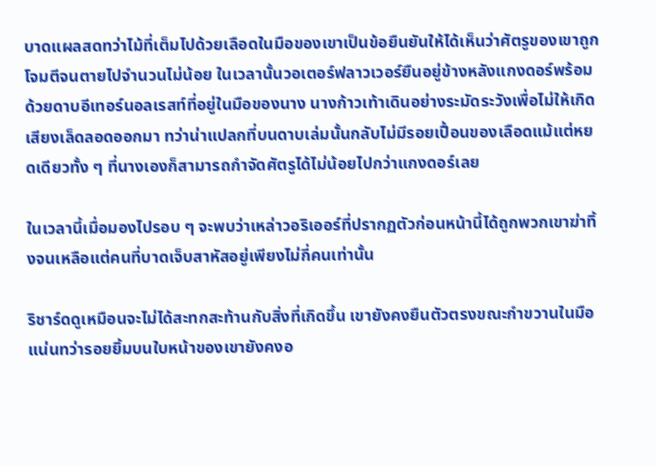บาดแผลสดทว่าไม้ที่เต็มไปด้วยเลือดในมือของเขาเป็นข้อยืนยันให้ได้เห็นว่าศัตรูของเขาถูกโจมตีจนตายไปจำนวนไม่น้อย ในเวลานั้นวอเตอร์ฟลาวเวอร์ยืนอยู่ข้างหลังแกงดอร์พร้อมด้วยดาบอีเทอร์นอลเรสท์ที่อยู่ในมือของนาง นางก้าวเท้าเดินอย่างระมัดระวังเพื่อไม่ให้เกิดเสียงเล็ดลอดออกมา ทว่าน่าแปลกที่บนดาบเล่มนั้นกลับไม่มีรอยเปื้อนของเลือดแม้แต่หยดเดียวทั้ง ๆ ที่นางเองก็สามารถกำจัดศัตรูได้ไม่น้อยไปกว่าแกงดอร์เลย

ในเวลานี้เมื่อมองไปรอบ ๆ จะพบว่าเหล่าวอริเออร์ที่ปรากฏตัวก่อนหน้านี้ได้ถูกพวกเขาฆ่าทิ้งจนเหลือแต่คนที่บาดเจ็บสาหัสอยู่เพียงไม่กี่คนเท่านั้น

ริชาร์ดดูเหมือนจะไม่ได้สะทกสะท้านกับสิ่งที่เกิดขึ้น เขายังคงยืนตัวตรงขณะกำขวานในมือแน่นทว่ารอยยิ้มบนใบหน้าของเขายังคงอ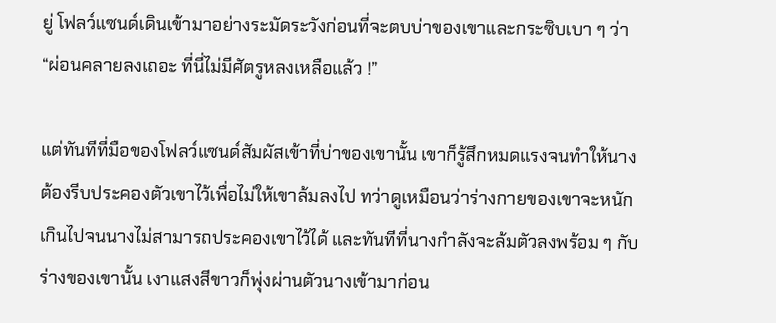ยู่ โฟลว์แซนด์เดินเข้ามาอย่างระมัดระวังก่อนที่จะตบบ่าของเขาและกระซิบเบา ๆ ว่า “ผ่อนคลายลงเถอะ ที่นี่ไม่มีศัตรูหลงเหลือแล้ว !”

แต่ทันทีที่มือของโฟลว์แซนด์สัมผัสเข้าที่บ่าของเขานั้น เขาก็รู้สึกหมดแรงจนทำให้นางต้องรีบประคองตัวเขาไว้เพื่อไม่ให้เขาล้มลงไป ทว่าดูเหมือนว่าร่างกายของเขาจะหนักเกินไปจนนางไม่สามารถประคองเขาไว้ได้ และทันทีที่นางกำลังจะล้มตัวลงพร้อม ๆ กับร่างของเขานั้น เงาแสงสีขาวก็พุ่งผ่านตัวนางเข้ามาก่อน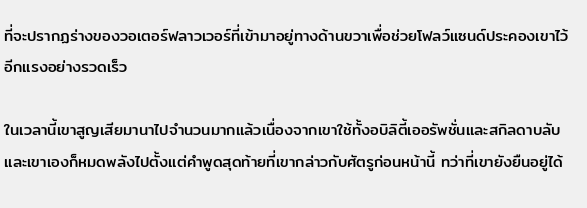ที่จะปรากฏร่างของวอเตอร์ฟลาวเวอร์ที่เข้ามาอยู่ทางด้านขวาเพื่อช่วยโฟลว์แซนด์ประคองเขาไว้อีกแรงอย่างรวดเร็ว

ในเวลานี้เขาสูญเสียมานาไปจำนวนมากแล้วเนื่องจากเขาใช้ทั้งอบิลิตี้เออรัพชั่นและสกิลดาบลับ และเขาเองก็หมดพลังไปตั้งแต่คำพูดสุดท้ายที่เขากล่าวกับศัตรูก่อนหน้านี้ ทว่าที่เขายังยืนอยู่ได้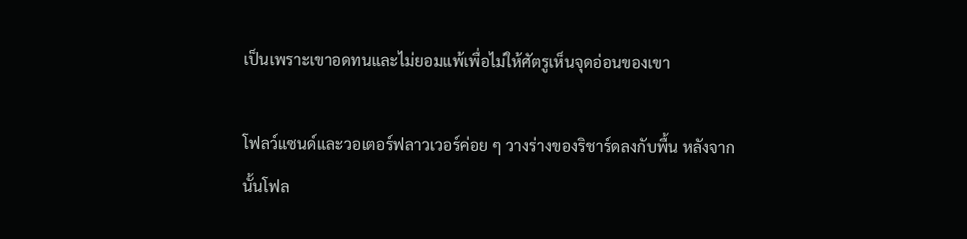เป็นเพราะเขาอดทนและไม่ยอมแพ้เพื่อไม่ให้ศัตรูเห็นจุดอ่อนของเขา

โฟลว์แซนด์และวอเตอร์ฟลาวเวอร์ค่อย ๆ วางร่างของริชาร์ดลงกับพื้น หลังจากนั้นโฟล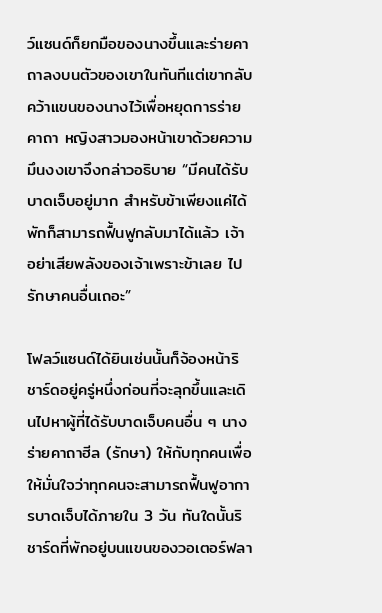ว์แซนด์ก็ยกมือของนางขึ้นและร่ายคาถาลงบนตัวของเขาในทันทีแต่เขากลับคว้าแขนของนางไว้เพื่อหยุดการร่ายคาถา หญิงสาวมองหน้าเขาด้วยความมึนงงเขาจึงกล่าวอธิบาย “มีคนได้รับบาดเจ็บอยู่มาก สำหรับข้าเพียงแค่ได้พักก็สามารถฟื้นฟูกลับมาได้แล้ว เจ้าอย่าเสียพลังของเจ้าเพราะข้าเลย ไปรักษาคนอื่นเถอะ”

โฟลว์แซนด์ได้ยินเช่นนั้นก็จ้องหน้าริชาร์ดอยู่ครู่หนึ่งก่อนที่จะลุกขึ้นและเดินไปหาผู้ที่ได้รับบาดเจ็บคนอื่น ๆ นางร่ายคาถาฮีล (รักษา) ให้กับทุกคนเพื่อให้มั่นใจว่าทุกคนจะสามารถฟื้นฟูอาการบาดเจ็บได้ภายใน 3 วัน ทันใดนั้นริชาร์ดที่พักอยู่บนแขนของวอเตอร์ฟลา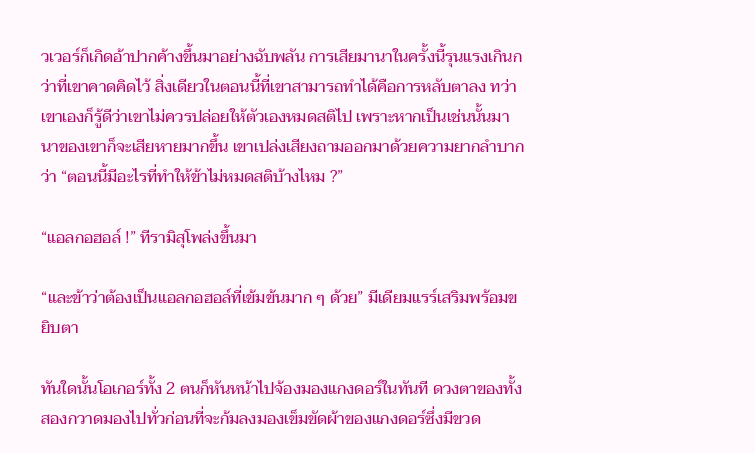วเวอร์ก็เกิดอ้าปากค้างขึ้นมาอย่างฉับพลัน การเสียมานาในครั้งนี้รุนแรงเกินกว่าที่เขาคาดคิดไว้ สิ่งเดียวในตอนนี้ที่เขาสามารถทำได้คือการหลับตาลง ทว่าเขาเองก็รู้ดีว่าเขาไม่ควรปล่อยให้ตัวเองหมดสติไป เพราะหากเป็นเช่นนั้นมานาของเขาก็จะเสียหายมากขึ้น เขาเปล่งเสียงถามออกมาด้วยความยากลำบากว่า “ตอนนี้มีอะไรที่ทำให้ข้าไม่หมดสติบ้างไหม ?”

“แอลกอฮอล์ !” ทีรามิสุโพล่งขึ้นมา

“และข้าว่าต้องเป็นแอลกอฮอล์ที่เข้มข้นมาก ๆ ด้วย” มีเดียมแรร์เสริมพร้อมขยิบตา

ทันใดนั้นโอเกอร์ทั้ง 2 ตนก็หันหน้าไปจ้องมองแกงดอร์ในทันที ดวงตาของทั้งสองกวาดมองไปทั่วก่อนที่จะก้มลงมองเข็มขัดผ้าของแกงดอร์ซึ่งมีขวด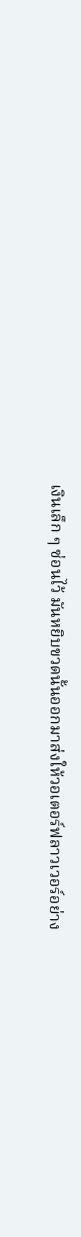เงินเล็ก ๆ ซ่อนไว้ มันหยิบขวดนั้นออกมาส่งให้วอเตอร์ฟลาวเวอร์อย่าง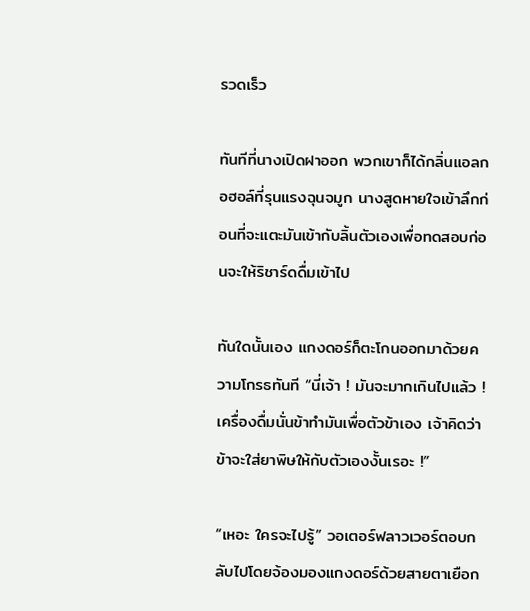รวดเร็ว

ทันทีที่นางเปิดฝาออก พวกเขาก็ได้กลิ่นแอลกอฮอล์ที่รุนแรงฉุนจมูก นางสูดหายใจเข้าลึกก่อนที่จะแตะมันเข้ากับลิ้นตัวเองเพื่อทดสอบก่อนจะให้ริชาร์ดดื่มเข้าไป

ทันใดนั้นเอง แกงดอร์ก็ตะโกนออกมาด้วยความโกรธทันที “นี่เจ้า ! มันจะมากเกินไปแล้ว ! เครื่องดื่มนั่นข้าทำมันเพื่อตัวข้าเอง เจ้าคิดว่าข้าจะใส่ยาพิษให้กับตัวเองงั้นเรอะ !”

“เหอะ ใครจะไปรู้” วอเตอร์ฟลาวเวอร์ตอบกลับไปโดยจ้องมองแกงดอร์ด้วยสายตาเยือก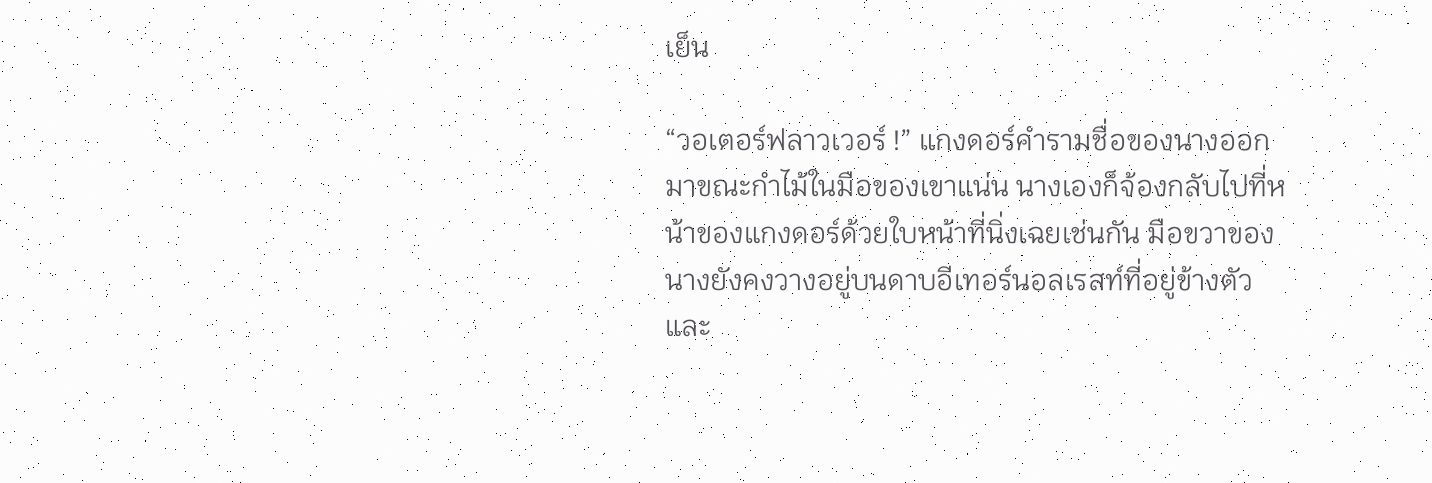เย็น

“วอเตอร์ฟลาวเวอร์ !” แกงดอร์คำรามชื่อของนางออกมาขณะกำไม้ในมือของเขาแน่น นางเองก็จ้องกลับไปที่หน้าของแกงดอร์ด้วยใบหน้าที่นิ่งเฉยเช่นกัน มือขวาของนางยังคงวางอยู่บนดาบอีเทอร์นอลเรสท์ที่อยู่ข้างตัว และ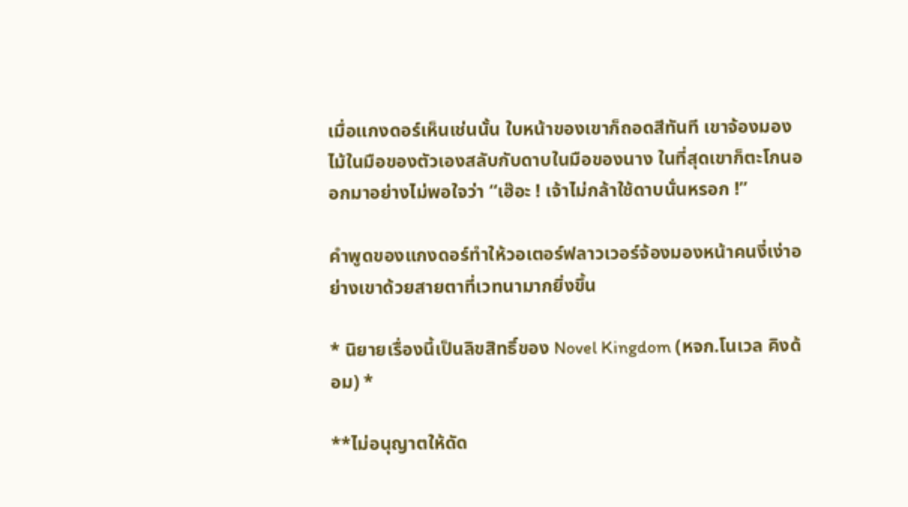เมื่อแกงดอร์เห็นเช่นนั้น ใบหน้าของเขาก็ถอดสีทันที เขาจ้องมองไม้ในมือของตัวเองสลับกับดาบในมือของนาง ในที่สุดเขาก็ตะโกนออกมาอย่างไม่พอใจว่า “เฮ๊อะ ! เจ้าไม่กล้าใช้ดาบนั่นหรอก !”

คำพูดของแกงดอร์ทำให้วอเตอร์ฟลาวเวอร์จ้องมองหน้าคนงี่เง่าอย่างเขาด้วยสายตาที่เวทนามากยิ่งขึ้น

* นิยายเรื่องนี้เป็นลิขสิทธิ์ของ Novel Kingdom (หจก.โนเวล คิงด้อม) *

**ไม่อนุญาตให้ดัด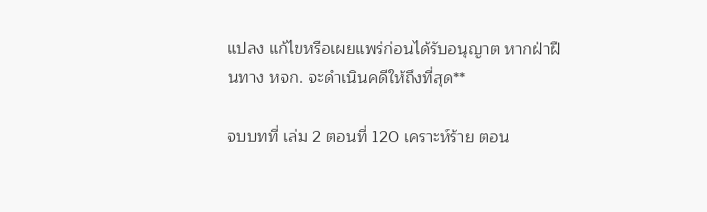แปลง แก้ไขหรือเผยแพร่ก่อนได้รับอนุญาต หากฝ่าฝืนทาง หจก. จะดำเนินคดีให้ถึงที่สุด**

จบบทที่ เล่ม 2 ตอนที่ 120 เคราะห์ร้าย ตอน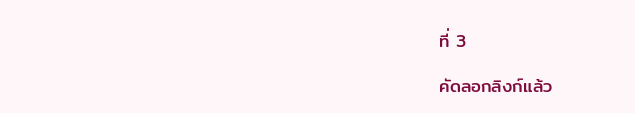ที่ 3

คัดลอกลิงก์แล้ว